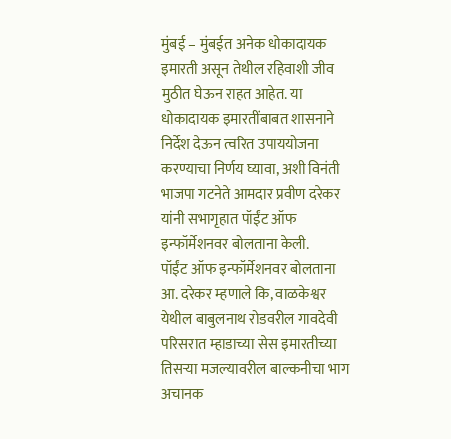मुंबई – मुंबईत अनेक धोकादायक इमारती असून तेथील रहिवाशी जीव मुठीत घेऊन राहत आहेत. या धोकादायक इमारतींबाबत शासनाने निर्देश देऊन त्वरित उपाययोजना करण्याचा निर्णय घ्यावा, अशी विनंती भाजपा गटनेते आमदार प्रवीण दरेकर यांनी सभागृहात पॉईंट ऑफ इन्फॉर्मेशनवर बोलताना केली.
पॉईंट ऑफ इन्फॉर्मेशनवर बोलताना आ. दरेकर म्हणाले कि, वाळकेश्वर येथील बाबुलनाथ रोडवरील गावदेवी परिसरात म्हाडाच्या सेस इमारतीच्या तिसऱ्या मजल्यावरील बाल्कनीचा भाग अचानक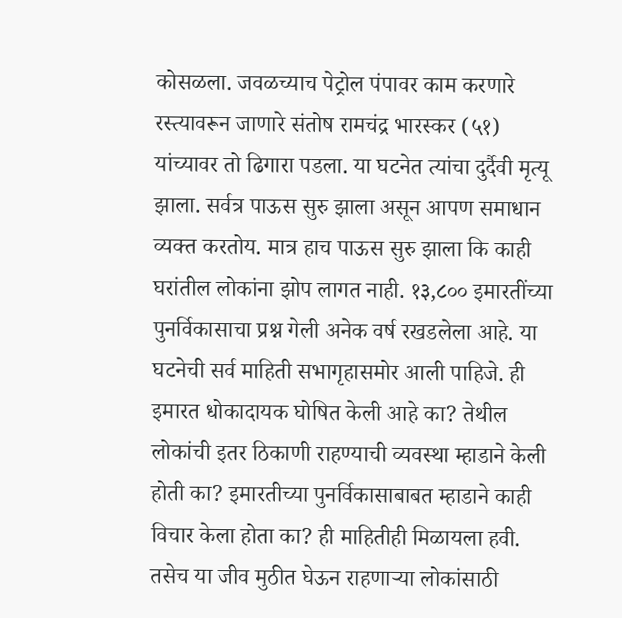कोसळला. जवळच्याच पेट्रोल पंपावर काम करणारे रस्त्यावरून जाणारे संतोष रामचंद्र भारस्कर (५१) यांच्यावर तो ढिगारा पडला. या घटनेत त्यांचा दुर्दैवी मृत्यू झाला. सर्वत्र पाऊस सुरु झाला असून आपण समाधान व्यक्त करतोय. मात्र हाच पाऊस सुरु झाला कि काही घरांतील लोकांना झोप लागत नाही. १३,८०० इमारतींच्या पुनर्विकासाचा प्रश्न गेली अनेक वर्ष रखडलेला आहे. या घटनेची सर्व माहिती सभागृहासमोर आली पाहिजे. ही इमारत धोकादायक घोषित केली आहे का? तेथील लोकांची इतर ठिकाणी राहण्याची व्यवस्था म्हाडाने केली होती का? इमारतीच्या पुनर्विकासाबाबत म्हाडाने काही विचार केला होता का? ही माहितीही मिळायला हवी. तसेच या जीव मुठीत घेऊन राहणाऱ्या लोकांसाठी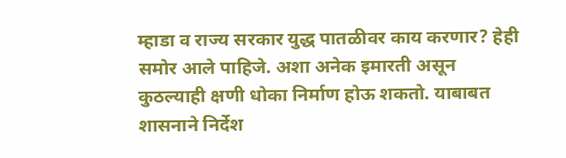म्हाडा व राज्य सरकार युद्ध पातळीवर काय करणार? हेही समोर आले पाहिजे. अशा अनेक इमारती असून कुठल्याही क्षणी धोका निर्माण होऊ शकतो. याबाबत शासनाने निर्देश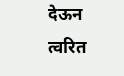देऊन त्वरित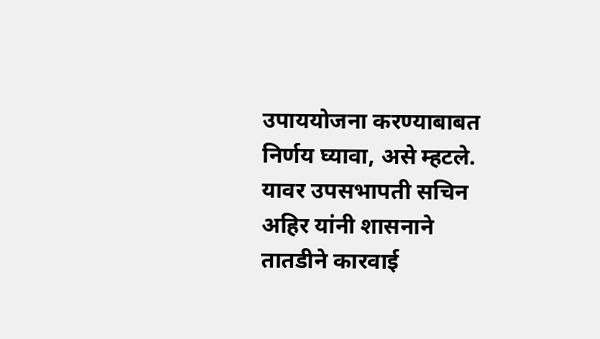उपाययोजना करण्याबाबत निर्णय घ्यावा, असे म्हटले. यावर उपसभापती सचिन अहिर यांनी शासनाने तातडीने कारवाई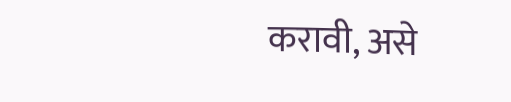करावी, असे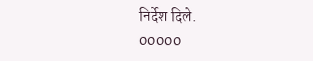निर्देश दिले.
00000